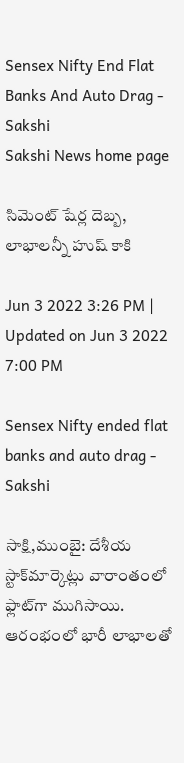Sensex Nifty End Flat Banks And Auto Drag - Sakshi
Sakshi News home page

సిమెంట్‌ షేర్ల దెబ్బ, లాభాలన్నీ హుష్‌ కాకి

Jun 3 2022 3:26 PM | Updated on Jun 3 2022 7:00 PM

Sensex Nifty ended flat banks and auto drag - Sakshi

సాక్షి,ముంబై: దేశీయ స్టాక్‌మార్కెట్లు వారాంతంలో ఫ్లాట్‌గా ముగిసాయి. ఆరంభంలో భారీ లాభాలతో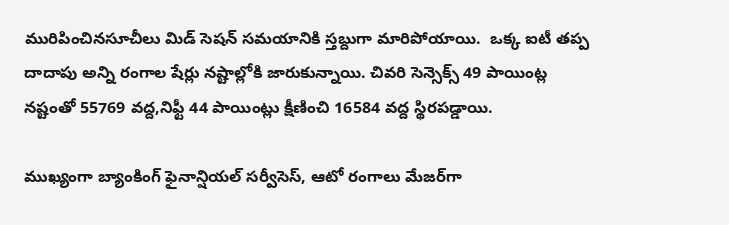మురిపించినసూచీలు మిడ్‌ సెషన్‌ సమయానికి స్తబ్దుగా మారిపోయాయి.  ఒక్క ఐటీ తప్ప దాదాపు అన్ని రంగాల షేర్లు నష్టాల్లోకి జారుకున్నాయి. చివరి సెన్సెక్స్‌ 49 పాయింట్ల నష్టంతో 55769 వద్ద,నిఫ్టీ 44 పాయింట్లు క్షీణించి 16584 వద్ద స్థిరపడ్డాయి.

ముఖ్యంగా బ్యాంకింగ్‌ ఫైనాన్షియల్‌ సర్వీసెస్‌, ఆటో రంగాలు మేజర్‌గా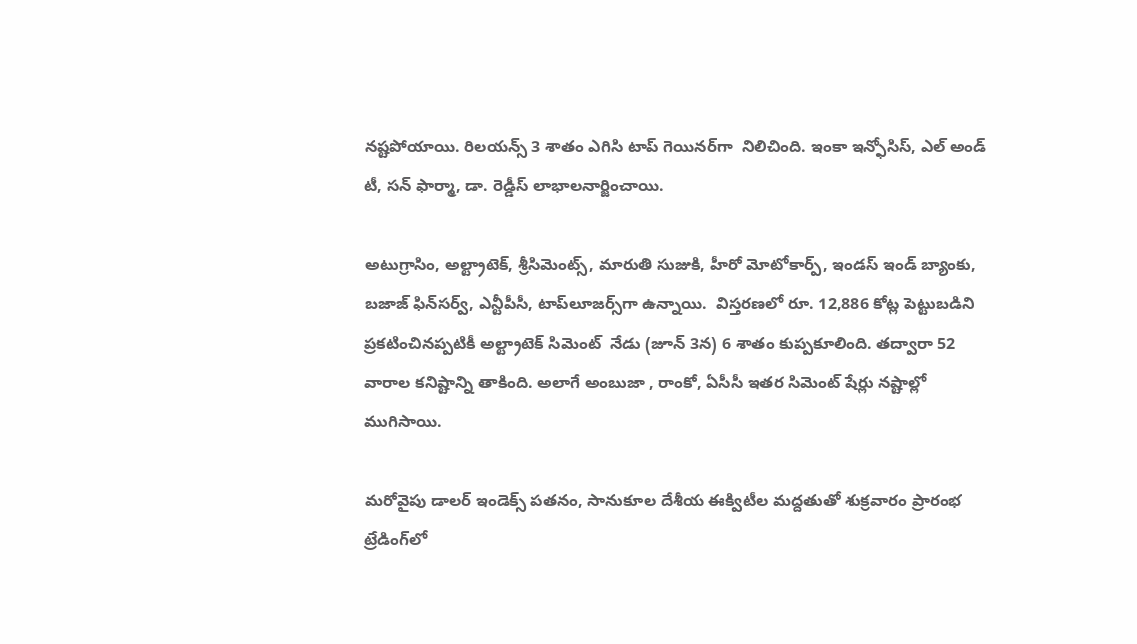నష్టపోయాయి. రిలయన్స్‌ 3 శాతం ఎగిసి టాప్‌ గెయినర్‌గా  నిలిచింది. ఇంకా ఇన్ఫోసిస్‌, ఎల్‌ అండ్‌ టీ, సన్‌ ఫార్మా, డా. రెడ్డీస్‌ లాభాలనార్జించాయి.

అటుగ్రాసిం, అల్ట్రాటెక్‌, శ్రీసిమెంట్స్‌, మారుతి సుజుకి, హీరో మోటోకార్ప్‌, ఇండస్‌ ఇండ్‌ బ్యాంకు, బజాజ్‌ ఫిన్‌సర్వ్‌, ఎన్టీపీసీ, టాప్‌లూజర్స్‌గా ఉన్నాయి.  విస్తరణలో రూ. 12,886 కోట్ల పెట్టుబడిని  ప్రకటించినప్పటికీ అల్ట్రాటెక్‌ సిమెంట్‌  నేడు (జూన్ 3న) 6 శాతం కుప్పకూలింది. తద్వారా 52 వారాల కనిష్టాన్ని తాకింది. అలాగే అంబుజా , రాంకో, ఏసీసీ ఇతర సిమెంట్‌ షేర్లు నష్టాల్లో ముగిసాయి.

మరోవైపు డాలర్ ఇండెక్స్ పతనం, సానుకూల దేశీయ ఈక్విటీల మద్దతుతో శుక్రవారం ప్రారంభ ట్రేడింగ్‌లో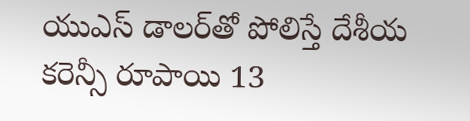యుఎస్ డాలర్‌తో పోలిస్తే దేశీయ కరెన్సీ రూపాయి 13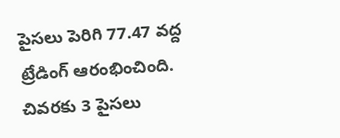పైసలు పెరిగి 77.47 వద్ద ట్రేడింగ్‌ ఆరంభించింది. చివరకు 3 పైసలు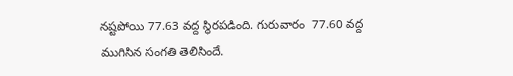నష్టపోయి 77.63 వద్ద స్థిరపడింది. గురువారం  77.60 వద్ద ముగిసిన సంగతి తెలిసిందే.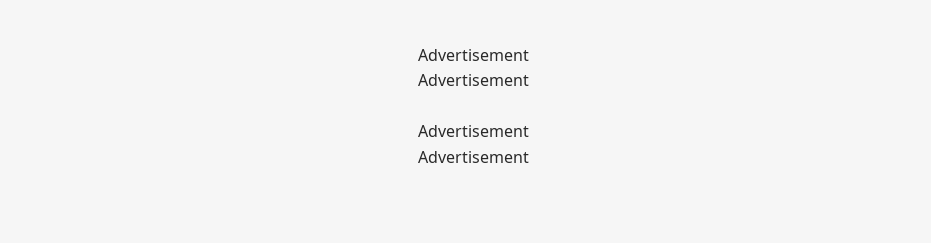Advertisement
Advertisement

Advertisement
Advertisement